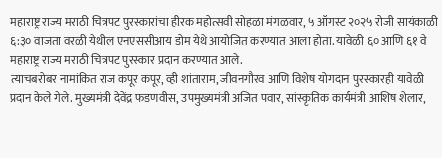महाराष्ट्र राज्य मराठी चित्रपट पुरस्कारांचा हीरक महोत्सवी सोहळा मंगळवार, ५ ऑगस्ट २०२५ रोजी सायंकाळी ६:३० वाजता वरळी येथील एनएससीआय डोम येथे आयोजित करण्यात आला होता. यावेळी ६० आणि ६१ वे महाराष्ट्र राज्य मराठी चित्रपट पुरस्कार प्रदान करण्यात आले.
त्याचबरोबर नामांकित राज कपूर कपूर, व्ही शांताराम, जीवनगौरव आणि विशेष योगदान पुरस्कारही यावेळी प्रदान केले गेले. मुख्यमंत्री देवेंद्र फडणवीस, उपमुख्यमंत्री अजित पवार, सांस्कृतिक कार्यमंत्री आशिष शेलार,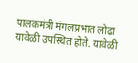पालकमंत्री मंगलप्रभात लोढा यावेळी उपस्थित होते. यावेळी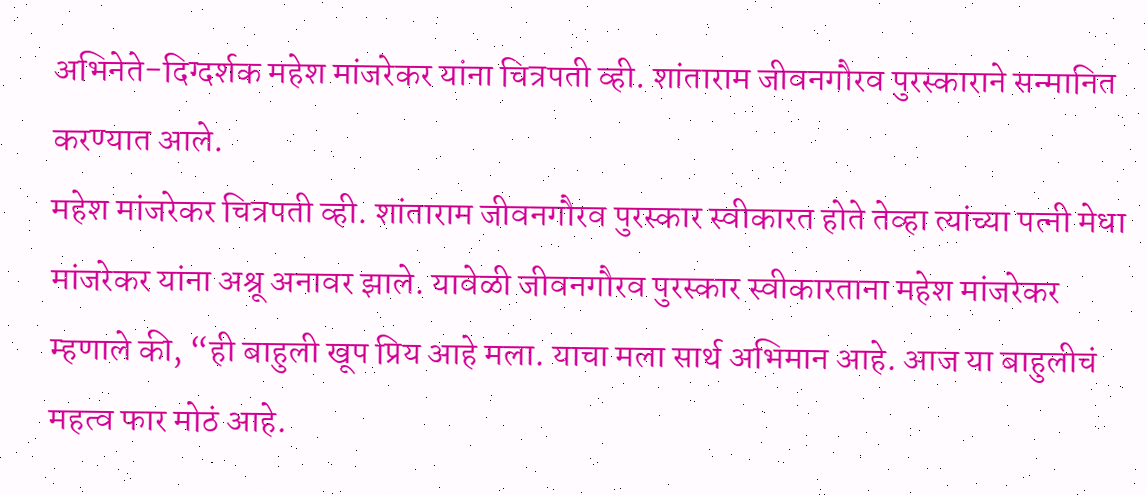अभिनेते-दिग्दर्शक महेश मांजरेकर यांना चित्रपती व्ही. शांताराम जीवनगौरव पुरस्काराने सन्मानित करण्यात आले.
महेश मांजरेकर चित्रपती व्ही. शांताराम जीवनगौरव पुरस्कार स्वीकारत होते तेव्हा त्यांच्या पत्नी मेधा मांजरेकर यांना अश्रू अनावर झाले. यावेळी जीवनगौरव पुरस्कार स्वीकारताना महेश मांजरेकर म्हणाले की, “ही बाहुली खूप प्रिय आहे मला. याचा मला सार्थ अभिमान आहे. आज या बाहुलीचं महत्व फार मोठं आहे.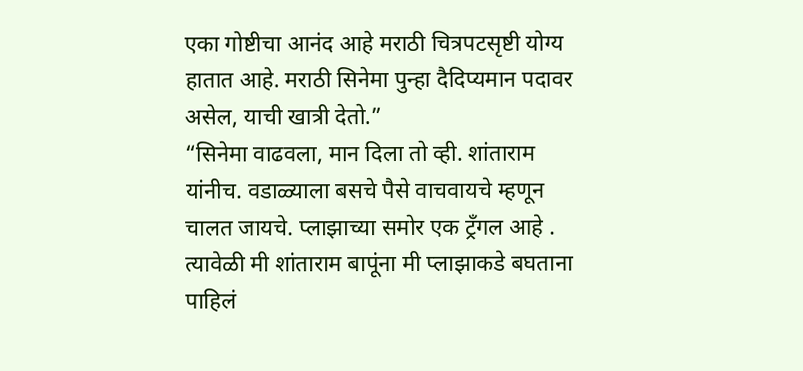एका गोष्टीचा आनंद आहे मराठी चित्रपटसृष्टी योग्य हातात आहे. मराठी सिनेमा पुन्हा दैदिप्यमान पदावर असेल, याची खात्री देतो.”
“सिनेमा वाढवला, मान दिला तो व्ही. शांताराम यांनीच. वडाळ्याला बसचे पैसे वाचवायचे म्हणून चालत जायचे. प्लाझाच्या समोर एक ट्रँगल आहे . त्यावेळी मी शांताराम बापूंना मी प्लाझाकडे बघताना पाहिलं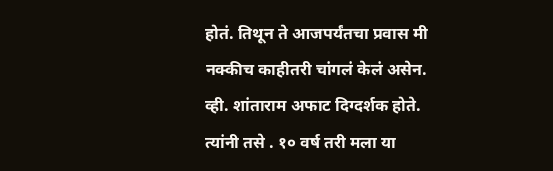होतं. तिथून ते आजपर्यंतचा प्रवास मी नक्कीच काहीतरी चांगलं केलं असेन. व्ही. शांताराम अफाट दिग्दर्शक होते. त्यांनी तसे . १० वर्ष तरी मला या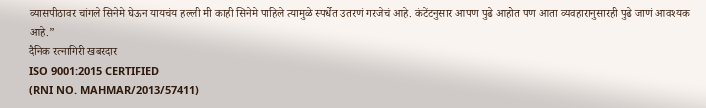व्यासपीठावर चांगले सिनेमे घेऊन यायचंय हल्ली मी काही सिनेमे पाहिले त्यामुळे स्पर्धेत उतरणं गरजेचं आहे. कंटेंटनुसार आपण पुढे आहोत पण आता व्यवहारानुसारही पुढे जाणं आवश्यक आहे.”
दैनिक रत्नागिरी खबरदार
ISO 9001:2015 CERTIFIED
(RNI NO. MAHMAR/2013/57411)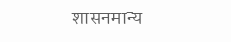शासनमान्य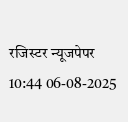रजिस्टर न्यूजपेपर
10:44 06-08-2025